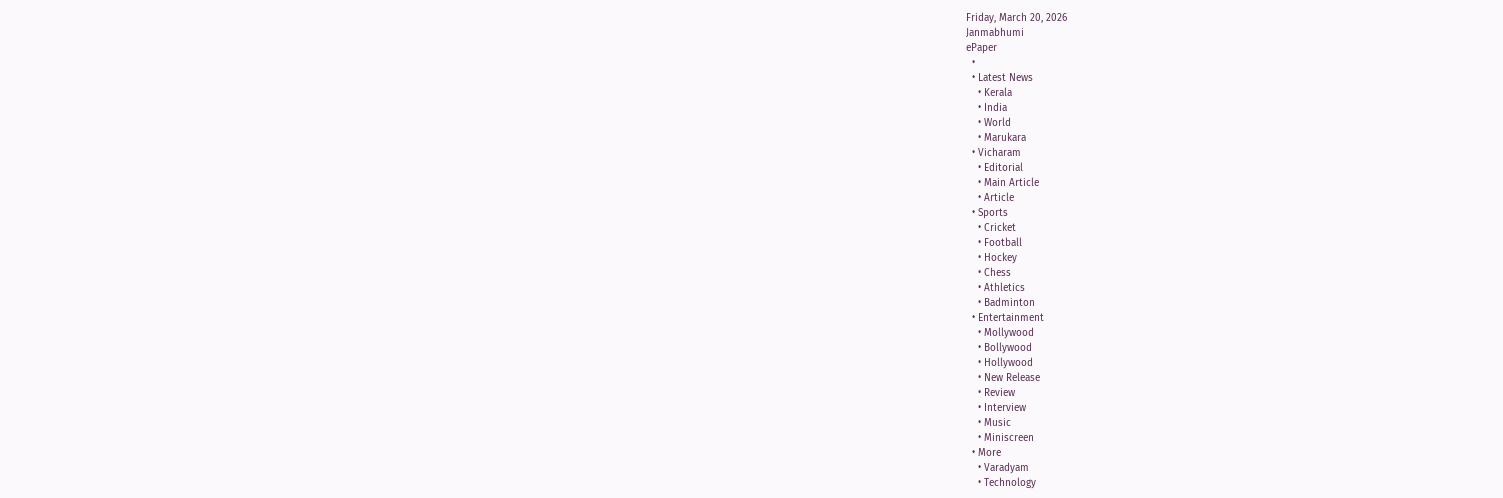Friday, March 20, 2026
Janmabhumi
ePaper
  •
  • Latest News
    • Kerala
    • India
    • World
    • Marukara
  • Vicharam
    • Editorial
    • Main Article
    • Article
  • Sports
    • Cricket
    • Football
    • Hockey
    • Chess
    • Athletics
    • Badminton
  • Entertainment
    • Mollywood
    • Bollywood
    • Hollywood
    • New Release
    • Review
    • Interview
    • Music
    • Miniscreen
  • More
    • Varadyam
    • Technology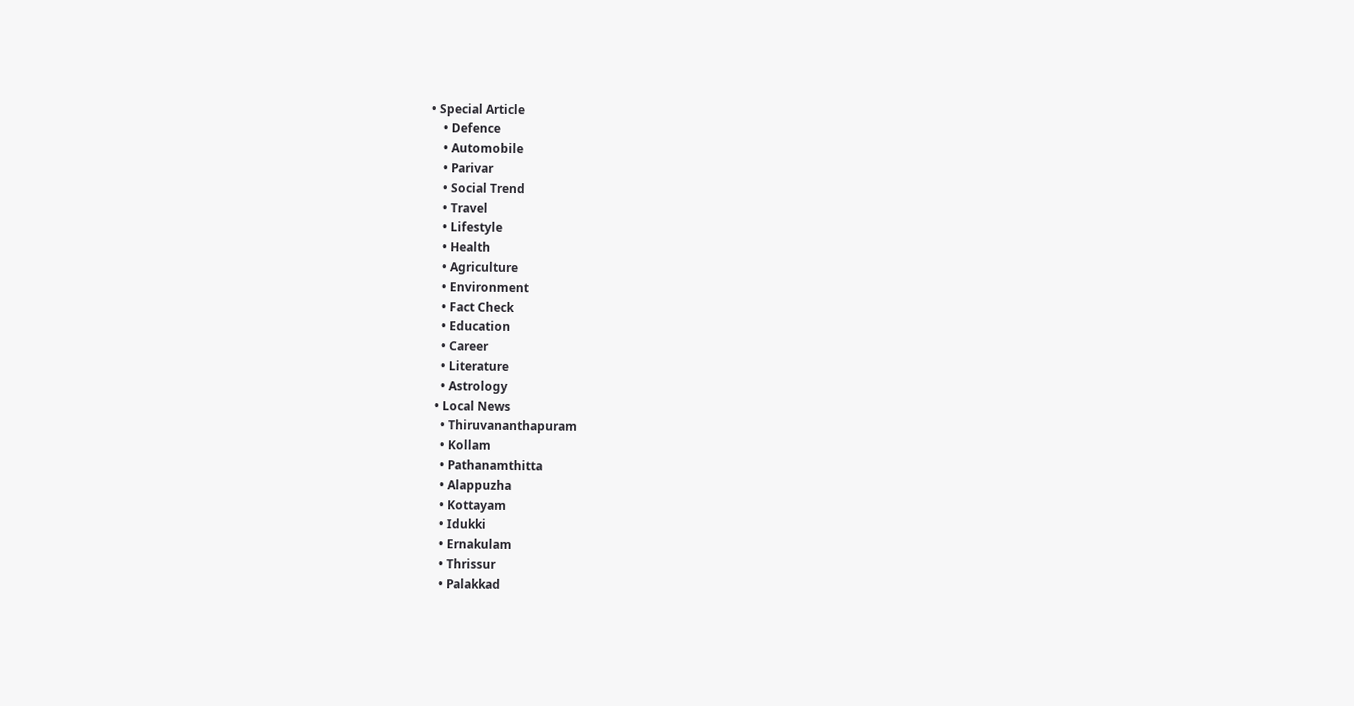• Special Article
    • Defence
    • Automobile
    • Parivar
    • Social Trend
    • Travel
    • Lifestyle
    • Health
    • Agriculture
    • Environment
    • Fact Check
    • Education
    • Career
    • Literature
    • Astrology
  • Local News
    • Thiruvananthapuram
    • Kollam
    • Pathanamthitta
    • Alappuzha
    • Kottayam
    • Idukki
    • Ernakulam
    • Thrissur
    • Palakkad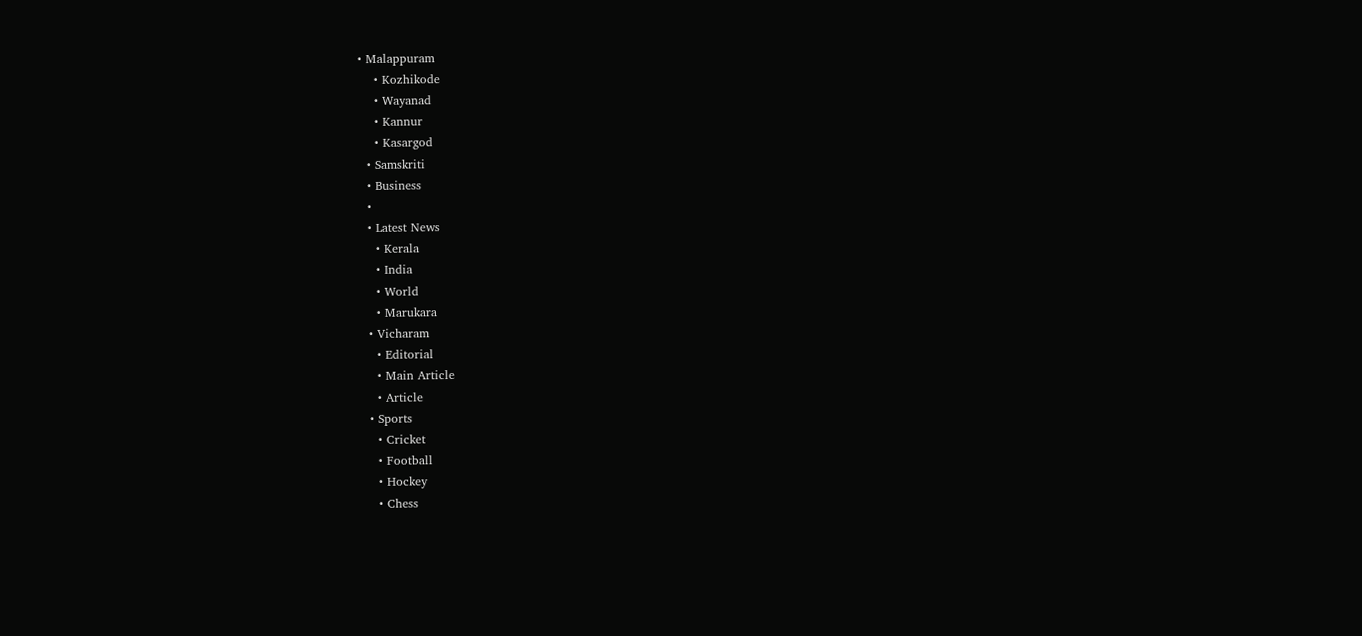• Malappuram
    • Kozhikode
    • Wayanad
    • Kannur
    • Kasargod
  • Samskriti
  • Business
  •
  • Latest News
    • Kerala
    • India
    • World
    • Marukara
  • Vicharam
    • Editorial
    • Main Article
    • Article
  • Sports
    • Cricket
    • Football
    • Hockey
    • Chess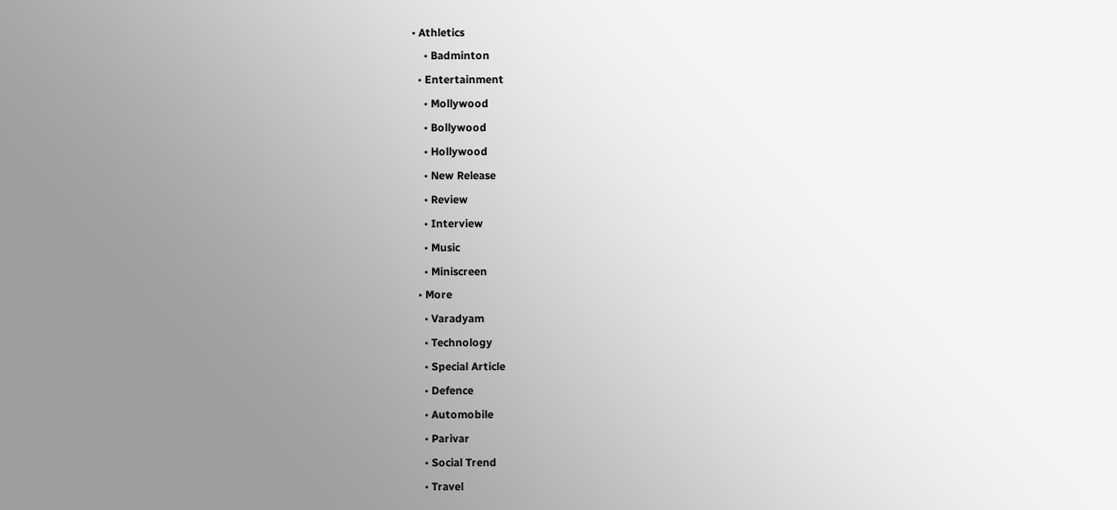• Athletics
    • Badminton
  • Entertainment
    • Mollywood
    • Bollywood
    • Hollywood
    • New Release
    • Review
    • Interview
    • Music
    • Miniscreen
  • More
    • Varadyam
    • Technology
    • Special Article
    • Defence
    • Automobile
    • Parivar
    • Social Trend
    • Travel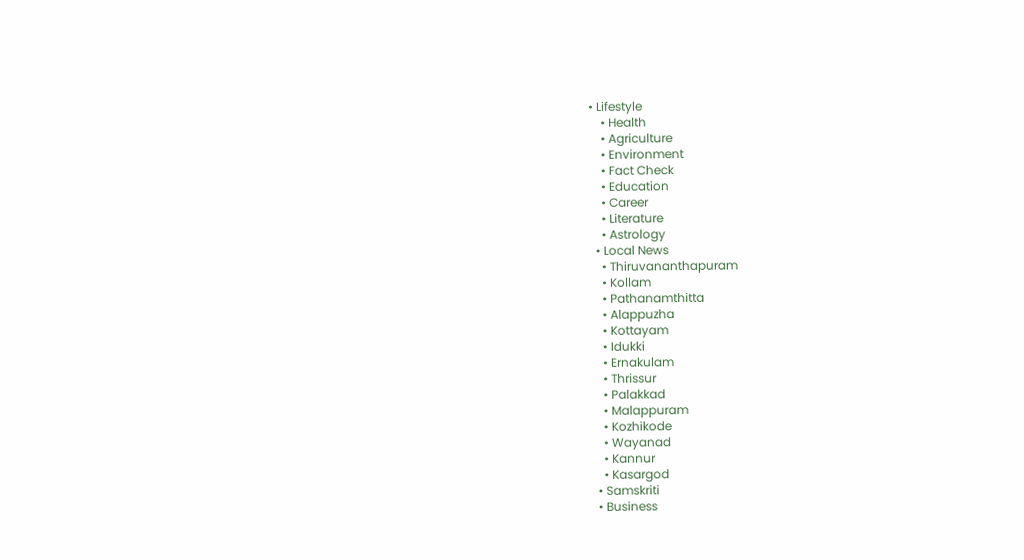• Lifestyle
    • Health
    • Agriculture
    • Environment
    • Fact Check
    • Education
    • Career
    • Literature
    • Astrology
  • Local News
    • Thiruvananthapuram
    • Kollam
    • Pathanamthitta
    • Alappuzha
    • Kottayam
    • Idukki
    • Ernakulam
    • Thrissur
    • Palakkad
    • Malappuram
    • Kozhikode
    • Wayanad
    • Kannur
    • Kasargod
  • Samskriti
  • Business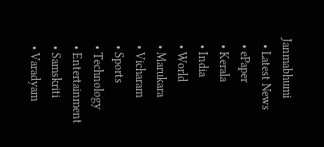Janmabhumi
  • Latest News
  • ePaper
  • Kerala
  • India
  • World
  • Marukara
  • Vicharam
  • Sports
  • Technology
  • Entertainment
  • Samskriti
  • Varadyam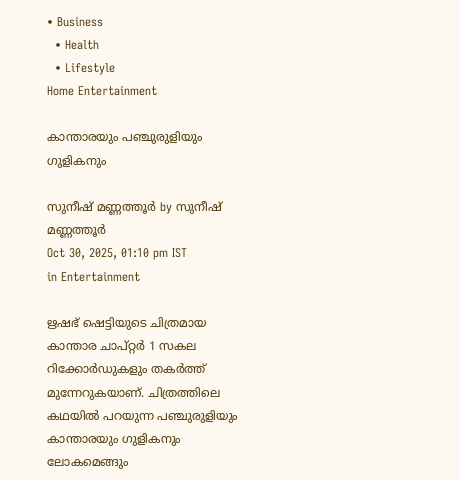• Business
  • Health
  • Lifestyle
Home Entertainment

കാന്താരയും പഞ്ചുരുളിയും ഗുളികനും

സുനീഷ് മണ്ണത്തൂർ by സുനീഷ് മണ്ണത്തൂർ
Oct 30, 2025, 01:10 pm IST
in Entertainment

ഋഷഭ് ഷെട്ടിയുടെ ചിത്രമായ കാന്താര ചാപ്റ്റർ 1 സകല റിക്കോർഡുകളും തകർത്ത് മുന്നേറുകയാണ്. ചിത്രത്തിലെ കഥയിൽ പറയുന്ന പഞ്ചുരുളിയും കാന്താരയും ഗുളികനും ലോകമെങ്ങും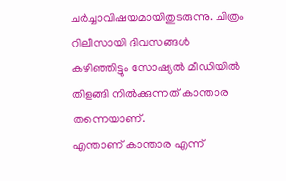ചർച്ചാവിഷയമായിതുടരുന്നു. ചിത്രം റിലീസായി ദിവസങ്ങൾ കഴിഞ്ഞിട്ടും സോഷ്യൽ മീഡിയിൽ തിളങ്ങി നിൽക്കുന്നത് കാന്താര തന്നെയാണ്.
എന്താണ് കാന്താര എന്ന്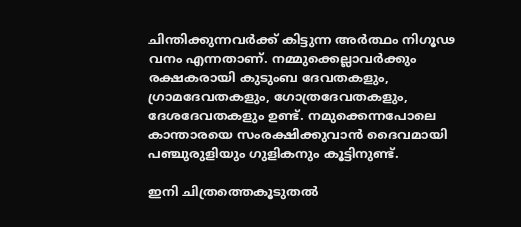ചിന്തിക്കുന്നവർക്ക് കിട്ടുന്ന അർത്ഥം നിഗൂഢ വനം എന്നതാണ്. നമ്മുക്കെല്ലാവർക്കും രക്ഷകരായി കുടുംബ ദേവതകളും, ഗ്രാമദേവതകളും, ഗോത്രദേവതകളും, ദേശദേവതകളും ഉണ്ട്. നമുക്കെന്നപോലെ കാന്താരയെ സംരക്ഷിക്കുവാൻ ദൈവമായി പഞ്ചുരുളിയും ഗുളികനും കൂട്ടിനുണ്ട്.

ഇനി ചിത്രത്തെകൂടുതൽ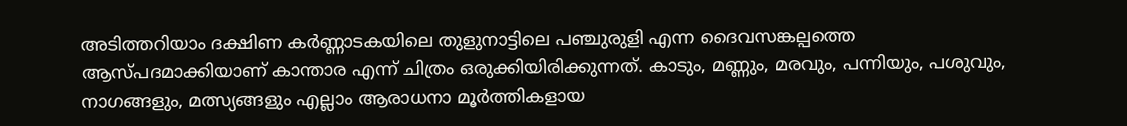അടിത്തറിയാം ദക്ഷിണ കർണ്ണാടകയിലെ തുളുനാട്ടിലെ പഞ്ചുരുളി എന്ന ദൈവസങ്കല്പത്തെ ആസ്പദമാക്കിയാണ് കാന്താര എന്ന് ചിത്രം ഒരുക്കിയിരിക്കുന്നത്. കാടും, മണ്ണും, മരവും, പന്നിയും, പശുവും, നാഗങ്ങളും, മത്സ്യങ്ങളും എല്ലാം ആരാധനാ മൂർത്തികളായ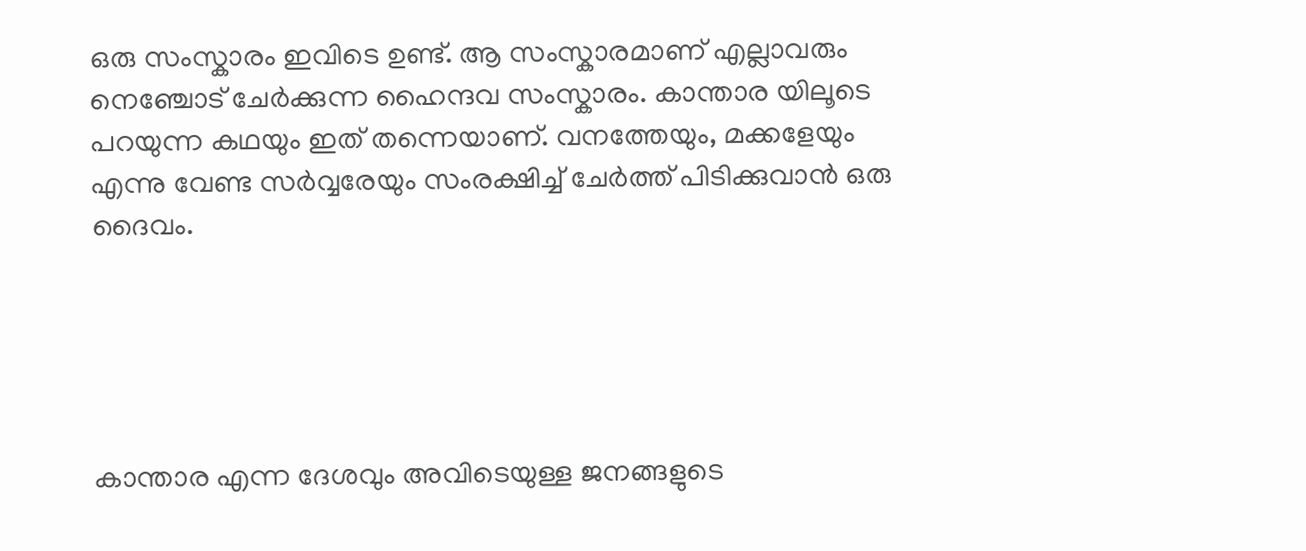ഒരു സംസ്കാരം ഇവിടെ ഉണ്ട്. ആ സംസ്കാരമാണ് എല്ലാവരും നെഞ്ചോട് ചേർക്കുന്ന ഹൈന്ദവ സംസ്കാരം. കാന്താര യിലൂടെ പറയുന്ന കഥയും ഇത് തന്നെയാണ്. വനത്തേയും, മക്കളേയും എന്നു വേണ്ട സർവ്വരേയും സംരക്ഷിച്ച് ചേർത്ത് പിടിക്കുവാൻ ഒരു ദൈവം.





കാന്താര എന്ന ദേശവും അവിടെയുള്ള ജനങ്ങളുടെ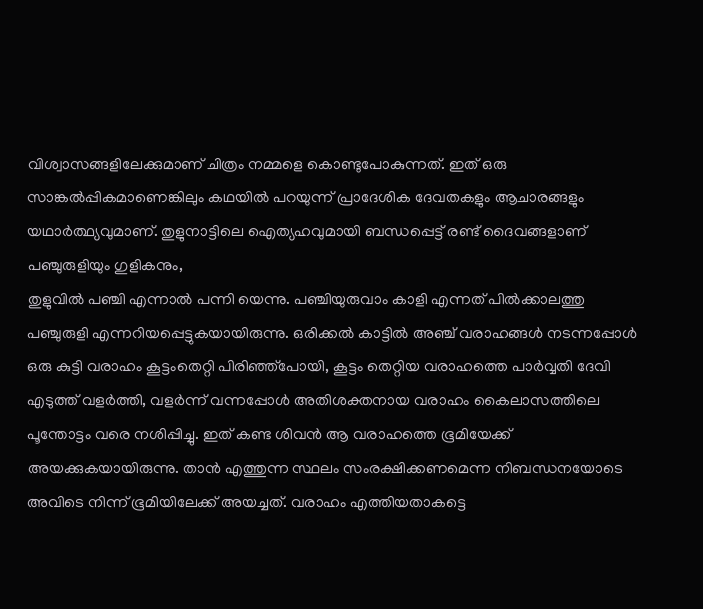വിശ്വാസങ്ങളിലേക്കുമാണ് ചിത്രം നമ്മളെ കൊണ്ടുപോകുന്നത്. ഇത് ഒരു സാങ്കൽപ്പികമാണെങ്കിലും കഥയിൽ പറയുന്ന് പ്രാദേശിക ദേവതകളും ആചാരങ്ങളും യഥാർത്ഥ്യവുമാണ്. തുളുനാട്ടിലെ ഐത്യഹവുമായി ബന്ധപ്പെട്ട് രണ്ട് ദൈവങ്ങളാണ് പഞ്ചുരുളിയും ഗുളികനും,
തുളുവിൽ പഞ്ചി എന്നാൽ പന്നി യെന്നു. പഞ്ചിയുരുവാം കാളി എന്നത് പിൽക്കാലത്തു പഞ്ചുരുളി എന്നറിയപ്പെട്ടുകയായിരുന്നു. ഒരിക്കൽ കാട്ടിൽ അഞ്ച് വരാഹങ്ങൾ നടന്നപ്പോൾ ഒരു കുട്ടി വരാഹം കൂട്ടംതെറ്റി പിരിഞ്ഞ്പോയി, കൂട്ടം തെറ്റിയ വരാഹത്തെ പാർവ്വതി ദേവി എടുത്ത് വളർത്തി, വളർന്ന് വന്നപ്പോൾ അതിശക്തനായ വരാഹം കൈലാസത്തിലെ പൂന്തോട്ടം വരെ നശിപ്പിച്ചു. ഇത് കണ്ട ശിവൻ ആ വരാഹത്തെ ഭൂമിയേക്ക് അയക്കുകയായിരുന്നു. താൻ എത്തുന്ന സ്ഥലം സംരക്ഷിക്കണമെന്ന നിബന്ധനയോടെ അവിടെ നിന്ന് ഭൂമിയിലേക്ക് അയച്ചത്. വരാഹം എത്തിയതാകട്ടെ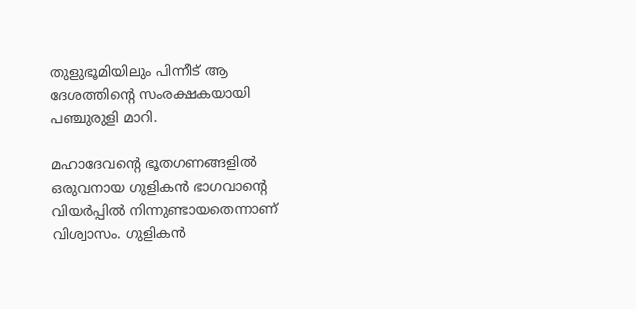തുളുഭൂമിയിലും പിന്നീട് ആ ദേശത്തിന്റെ സംരക്ഷകയായി പഞ്ചുരുളി മാറി.

മഹാദേവന്റെ ഭൂതഗണങ്ങളിൽ ഒരുവനായ ഗുളികൻ ഭാഗവാന്റെ വിയർപ്പിൽ നിന്നുണ്ടായതെന്നാണ് വിശ്വാസം. ഗുളികൻ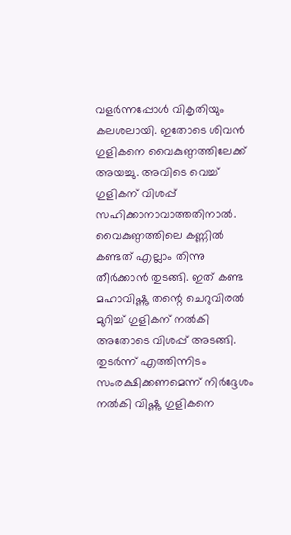വളർന്നപ്പോൾ വികൃതിയും കലശലായി. ഇതോടെ ശിവൻ ഗുളികനെ വൈകുണ്ഠത്തിലേക്ക് അയച്ചു. അവിടെ വെച്ച് ഗുളികന് വിശപ്പ് സഹിക്കാനാവാത്തതിനാൽ. വൈകുണ്ഠത്തിലെ കണ്ണിൽ കണ്ടത് എല്ലാം തിന്നു തീർക്കാൻ തുടങ്ങി. ഇത് കണ്ട മഹാവിഷ്ണു തന്റെ ചെറുവിരൽ മുറിച്ച് ഗുളികന് നൽകി അതോടെ വിശപ്പ് അടങ്ങി. തുടർന്ന് എത്തിന്നിടം സംരക്ഷിക്കണമെന്ന് നിർദ്ദേശം നൽകി വിഷ്ണു ഗുളികനെ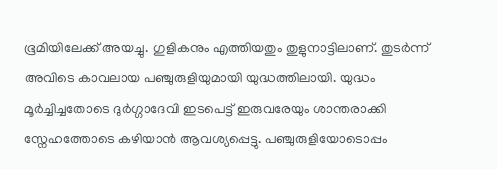ഭൂമിയിലേക്ക് അയച്ചു. ഗുളികനും എത്തിയതും തുളുനാട്ടിലാണ്. തുടർന്ന് അവിടെ കാവലായ പഞ്ചുരുളിയുമായി യുദ്ധത്തിലായി. യുദ്ധം മൂർച്ചിച്ചതോടെ ദുർഗ്ഗാദേവി ഇടപെട്ട് ഇരുവരേയും ശാന്തരാക്കി സ്നേഹത്തോടെ കഴിയാൻ ആവശ്യപ്പെട്ടു. പഞ്ചുരുളിയോടൊപ്പം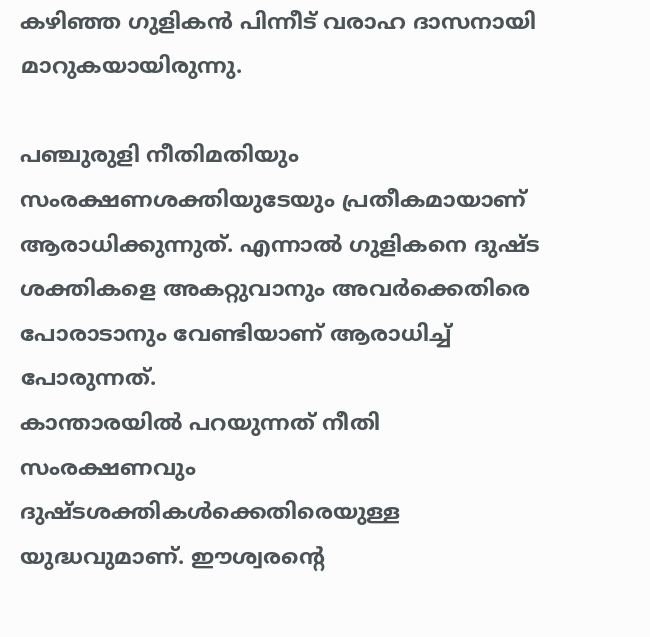കഴിഞ്ഞ ഗുളികൻ പിന്നീട് വരാഹ ദാസനായി മാറുകയായിരുന്നു.

പഞ്ചുരുളി നീതിമതിയും സംരക്ഷണശക്തിയുടേയും പ്രതീകമായാണ് ആരാധിക്കുന്നുത്. എന്നാൽ ഗുളികനെ ദുഷ്ട ശക്തികളെ അകറ്റുവാനും അവർക്കെതിരെ പോരാടാനും വേണ്ടിയാണ് ആരാധിച്ച് പോരുന്നത്.
കാന്താരയിൽ പറയുന്നത് നീതി സംരക്ഷണവും ദുഷ്ടശക്തികൾക്കെതിരെയുള്ള യുദ്ധവുമാണ്. ഈശ്വരന്റെ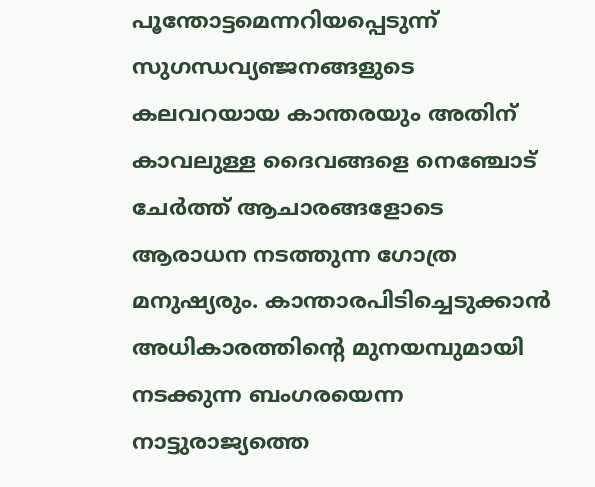പൂന്തോട്ടമെന്നറിയപ്പെടുന്ന് സുഗന്ധവ്യഞ്ജനങ്ങളുടെ കലവറയായ കാന്തരയും അതിന് കാവലുള്ള ദൈവങ്ങളെ നെഞ്ചോട് ചേർത്ത് ആചാരങ്ങളോടെ ആരാധന നടത്തുന്ന ഗോത്ര മനുഷ്യരും. കാന്താരപിടിച്ചെടുക്കാൻ അധികാരത്തിന്റെ മുനയമ്പുമായി നടക്കുന്ന ബംഗരയെന്ന നാട്ടുരാജ്യത്തെ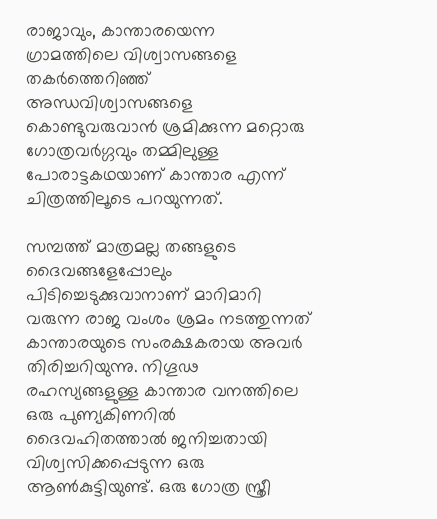രാജാവും, കാന്താരയെന്ന ഗ്രാമത്തിലെ വിശ്വാസങ്ങളെ തകർത്തെറിഞ്ഞ് അന്ധവിശ്വാസങ്ങളെ കൊണ്ടുവരുവാൻ ശ്രമിക്കുന്ന മറ്റൊരു ഗോത്രവർഗ്ഗവും തമ്മിലുള്ള പോരാട്ടകഥയാണ് കാന്താര എന്ന് ചിത്രത്തിലൂടെ പറയുന്നത്.

സമ്പത്ത് മാത്രമല്ല തങ്ങളുടെ ദൈവങ്ങളേപ്പോലും പിടിച്ചെടുക്കുവാനാണ് മാറിമാറി വരുന്ന രാജ വംശം ശ്രമം നടത്തുന്നത് കാന്താരയുടെ സംരക്ഷകരായ അവർ തിരിച്ചറിയുന്നു. നിഗൂഢ രഹസ്യങ്ങളുള്ള കാന്താര വനത്തിലെ ഒരു പുണ്യകിണറിൽ ദൈവഹിതത്താൽ ജനിച്ചതായി വിശ്വസിക്കപ്പെടുന്ന ഒരു ആൺകുട്ടിയുണ്ട്. ഒരു ഗോത്ര സ്ത്രീ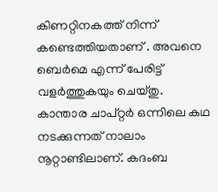കിണറ്റിനകത്ത് നിന്ന് കണ്ടെത്തിയതാണ് . അവനെ ബെർമെ എന്ന് പേരിട്ട് വളർത്തുകയും ചെയ്തു.
കാന്താര ചാപ്റ്റർ ഒന്നിലെ കഥ നടക്കുന്നത് നാലാം നൂറ്റാണ്ടിലാണ്. കദംബ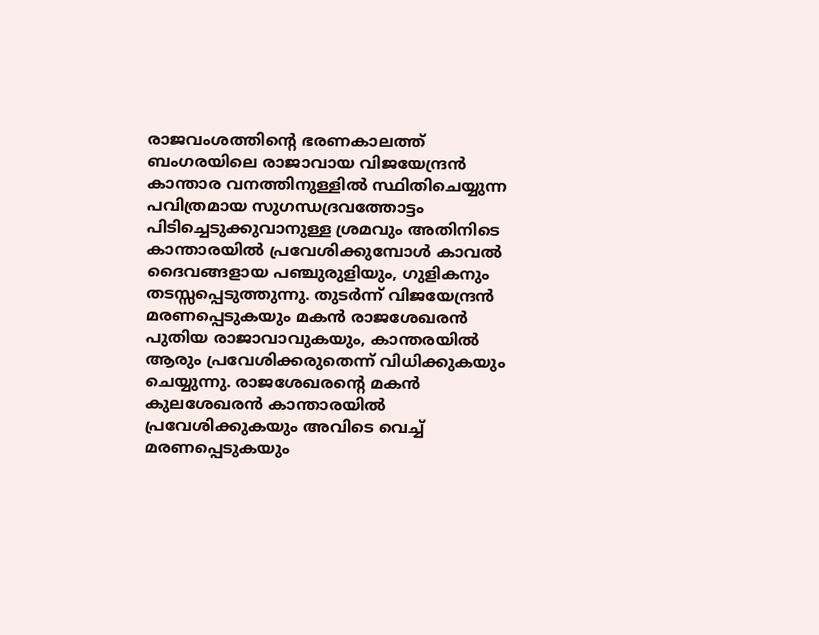രാജവംശത്തിന്റെ ഭരണകാലത്ത് ബംഗരയിലെ രാജാവായ വിജയേന്ദ്രൻ കാന്താര വനത്തിനുള്ളിൽ സ്ഥിതിചെയ്യുന്ന പവിത്രമായ സുഗന്ധദ്രവത്തോട്ടം പിടിച്ചെടുക്കുവാനുള്ള ശ്രമവും അതിനിടെ കാന്താരയിൽ പ്രവേശിക്കുമ്പോൾ കാവൽ ദൈവങ്ങളായ പഞ്ചുരുളിയും, ഗുളികനും തടസ്സപ്പെടുത്തുന്നു. തുടർന്ന് വിജയേന്ദ്രൻ മരണപ്പെടുകയും മകൻ രാജശേഖരൻ പുതിയ രാജാവാവുകയും, കാന്തരയിൽ ആരും പ്രവേശിക്കരുതെന്ന് വിധിക്കുകയും ചെയ്യുന്നു. രാജശേഖരന്റെ മകൻ കുലശേഖരൻ കാന്താരയിൽ പ്രവേശിക്കുകയും അവിടെ വെച്ച് മരണപ്പെടുകയും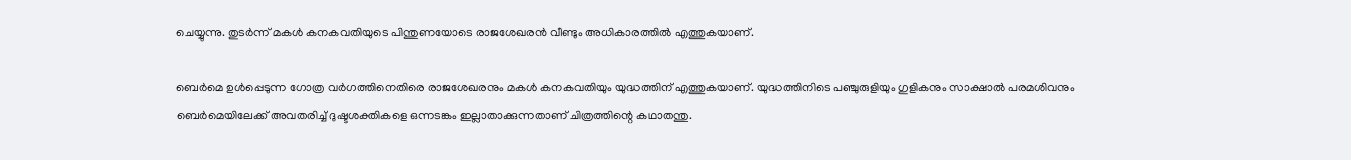ചെയ്യുന്നു. തുടർന്ന് മകൾ കനകവതിയുടെ പിന്തുണയോടെ രാജശേഖരൻ വീണ്ടും അധികാരത്തിൽ എത്തുകയാണ്.

ബെർമെ ഉൾപ്പെടുന്ന ഗോത്ര വർഗത്തിനെതിരെ രാജശേഖരനും മകൾ കനകവതിയും യുദ്ധത്തിന് എത്തുകയാണ്. യുദ്ധത്തിനിടെ പഞ്ചുരുളിയും ഗുളികനും സാക്ഷാൽ പരമശിവനും ബെർമെയിലേക്ക് അവതരിച്ച് ദുഷ്ടശക്തികളെ ഒന്നടങ്കം ഇല്ലാതാക്കുന്നതാണ് ചിത്രത്തിന്റെ കഥാതന്തു.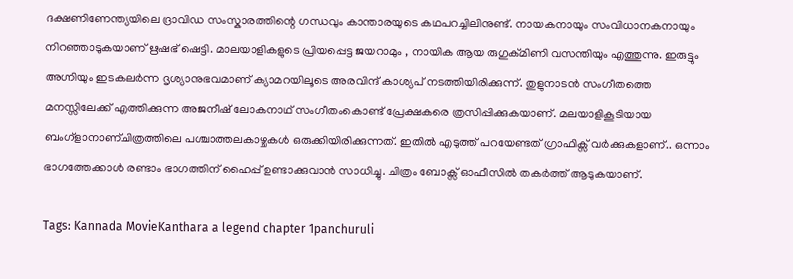ദക്ഷണിണേന്ത്യയിലെ ദ്രാവിഡ സംസ്കാരത്തിന്റെ ഗന്ധവും കാന്താരയുടെ കഥപറച്ചിലിനുണ്ട്. നായകനായും സംവിധാനകനായും നിറഞ്ഞാടുകയാണ് ഋഷഭ് ഷെട്ടി. മാലയാളികളുടെ പ്രിയപ്പെട്ട ജയറാമും , നായിക ആയ രുഗുക്മിണി വസന്തിയും എത്തുന്നു. ഇരുട്ടും അഗ്നിയും ഇടകലർന്ന ദൃശ്യാനുഭവമാണ് ക്യാമറയിലൂടെ അരവിന്ദ് കാശ്യപ് നടത്തിയിരിക്കുന്ന്. തുളുനാടൻ സംഗീതത്തെ മനസ്സിലേക്ക് എത്തിക്കുന്ന അജനീഷ് ലോകനാഥ് സംഗീതംകൊണ്ട് പ്രേക്ഷകരെ ത്രസിപ്പിക്കുകയാണ്. മലയാളികൂടിയായ ബംഗ്ളാനാണ്ചിത്രത്തിലെ പശ്ചാത്തലകാഴ്ചകൾ ഒരുക്കിയിരിക്കുന്നത്. ഇതിൽ എടുത്ത് പറയേണ്ടത് ഗ്രാഫിക്സ് വർക്കുകളാണ്.. ഒന്നാം ഭാഗത്തേക്കാൾ രണ്ടാം ഭാഗത്തിന് ഹൈപ്പ് ഉണ്ടാക്കുവാൻ സാധിച്ചു. ചിത്രം ബോക്സ് ഓഫീസിൽ തകർത്ത് ആടുകയാണ്.

Tags: Kannada MovieKanthara a legend chapter 1panchuruli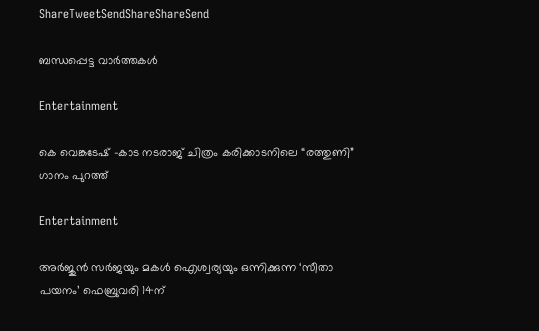ShareTweetSendShareShareSend

ബന്ധപ്പെട്ട വാര്‍ത്തകള്‍

Entertainment

കെ വെങ്കടേഷ് -കാട നടരാജ് ചിത്രം കരിക്കാടനിലെ “രത്തുണി” ഗാനം പുറത്ത്

Entertainment

അർജുൻ സർജയും മകൾ ഐശ്വര്യയും ഒന്നിക്കുന്ന ‘സീതാ പയനം’ ഫെബ്രുവരി 14ന്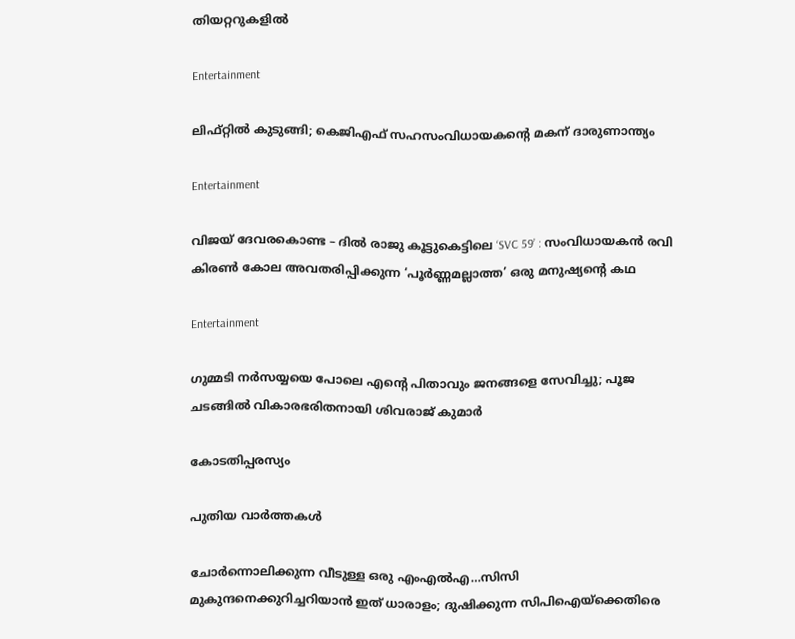തിയറ്ററുകളിൽ

Entertainment

ലിഫ്റ്റില്‍ കുടുങ്ങി; കെജിഎഫ് സഹസംവിധായകന്റെ മകന് ദാരുണാന്ത്യം

Entertainment

വിജയ് ദേവരകൊണ്ട – ദിൽ രാജു കൂട്ടുകെട്ടിലെ ‘SVC 59’ : സംവിധായകൻ രവി കിരൺ കോല അവതരിപ്പിക്കുന്ന ‘പൂർണ്ണമല്ലാത്ത’ ഒരു മനുഷ്യന്റെ കഥ

Entertainment

ഗുമ്മടി നർസയ്യയെ പോലെ എന്റെ പിതാവും ജനങ്ങളെ സേവിച്ചു; പൂജ ചടങ്ങിൽ വികാരഭരിതനായി ശിവരാജ് കുമാർ

കോടതിപ്പരസ്യം

പുതിയ വാര്‍ത്തകള്‍

ചോര്‍ന്നൊലിക്കുന്ന വീടുള്ള ഒരു എംഎല്‍എ…സിസി മുകുന്ദനെക്കുറിച്ചറിയാന്‍ ഇത് ധാരാളം; ദുഷിക്കുന്ന സിപിഐയ്‌ക്കെതിരെ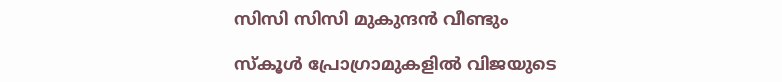സിസി സിസി മുകുന്ദന്‍ വീണ്ടും

സ്കൂൾ പ്രോഗ്രാമുകളിൽ വിജയുടെ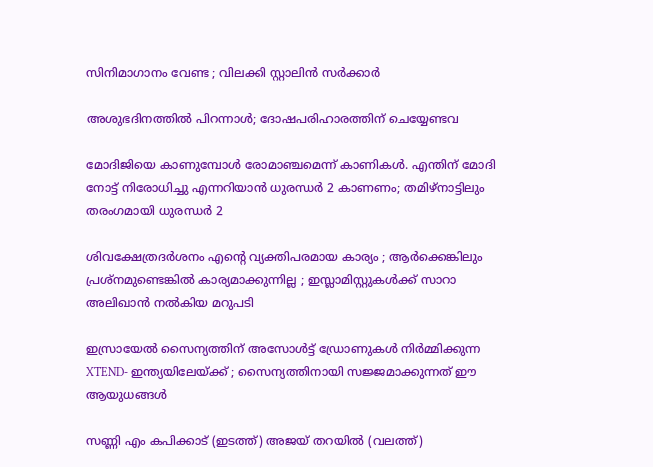സിനിമാഗാനം വേണ്ട ; വിലക്കി സ്റ്റാലിൻ സർക്കാർ

അശുഭദിനത്തിൽ പിറന്നാൾ; ദോഷപരിഹാരത്തിന് ചെയ്യേണ്ടവ

മോദിജിയെ കാണുമ്പോള്‍ രോമാഞ്ചമെന്ന് കാണികള്‍. എന്തിന് മോദി നോട്ട് നിരോധിച്ചു എന്നറിയാന്‍ ധുരന്ധര്‍ 2 കാണണം; തമിഴ്നാട്ടിലും തരംഗമായി ധുരന്ധര്‍ 2

ശിവക്ഷേത്രദർശനം എന്റെ വ്യക്തിപരമായ കാര്യം ; ആർക്കെങ്കിലും പ്രശ്‌നമുണ്ടെങ്കിൽ കാര്യമാക്കുന്നില്ല ; ഇസ്ലാമിസ്റ്റുകൾക്ക് സാറാ അലിഖാൻ നൽകിയ മറുപടി

ഇസ്രായേൽ സൈന്യത്തിന് അസോൾട്ട് ഡ്രോണുകൾ നിർമ്മിക്കുന്ന XTEND- ഇന്ത്യയിലേയ്‌ക്ക് ; സൈന്യത്തിനായി സജ്ജമാക്കുന്നത് ഈ ആയുധങ്ങൾ

സണ്ണി എം കപിക്കാട് (ഇടത്ത്) അജയ് തറയില്‍ (വലത്ത്)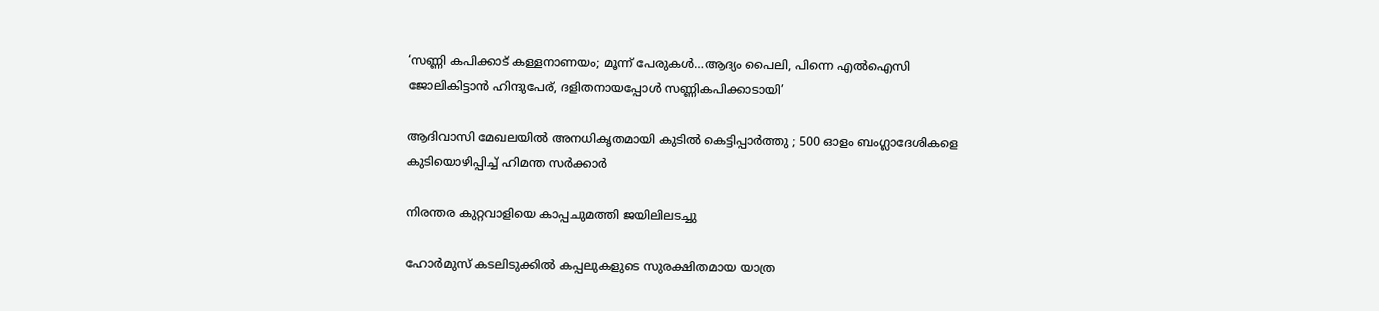‘സണ്ണി കപിക്കാട് കള്ളനാണയം; മൂന്ന് പേരുകള്‍…ആദ്യം പൈലി, പിന്നെ എല്‍ഐസി ജോലികിട്ടാന്‍ ഹിന്ദുപേര്, ദളിതനായപ്പോള്‍ സണ്ണികപിക്കാടായി’

ആദിവാസി മേഖലയിൽ അനധികൃതമായി കുടിൽ കെട്ടിപ്പാർത്തു ; 500 ഓളം ബംഗ്ലാദേശികളെ കുടിയൊഴിപ്പിച്ച് ഹിമന്ത സർക്കാർ

നിരന്തര കുറ്റവാളിയെ കാപ്പചുമത്തി ജയിലിലടച്ചു

ഹോർമുസ് കടലിടുക്കിൽ കപ്പലുകളുടെ സുരക്ഷിതമായ യാത്ര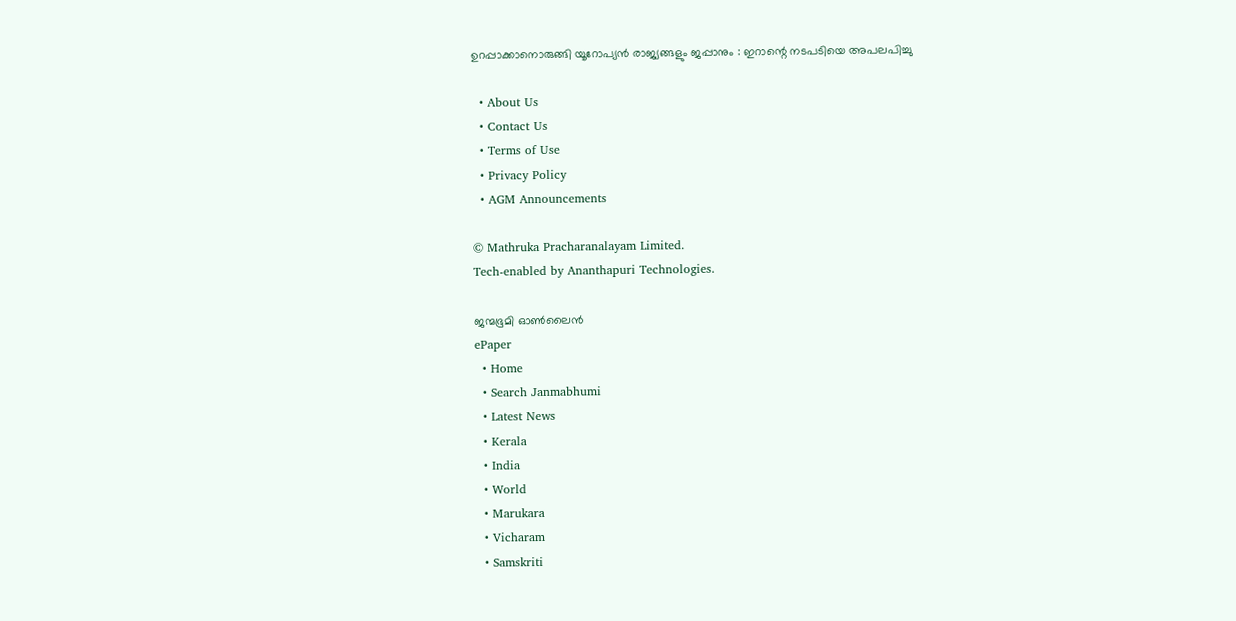ഉറപ്പാക്കാനൊരുങ്ങി യൂറോപ്യൻ രാജ്യങ്ങളും ജപ്പാനും : ഇറാന്റെ നടപടിയെ അപലപിച്ചു

  • About Us
  • Contact Us
  • Terms of Use
  • Privacy Policy
  • AGM Announcements

© Mathruka Pracharanalayam Limited.
Tech-enabled by Ananthapuri Technologies.

ജന്മഭൂമി ഓണ്‍ലൈന്‍
ePaper
  • Home
  • Search Janmabhumi
  • Latest News
  • Kerala
  • India
  • World
  • Marukara
  • Vicharam
  • Samskriti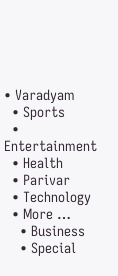• Varadyam
  • Sports
  • Entertainment
  • Health
  • Parivar
  • Technology
  • More …
    • Business
    • Special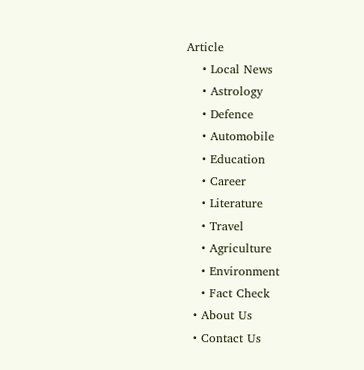Article
    • Local News
    • Astrology
    • Defence
    • Automobile
    • Education
    • Career
    • Literature
    • Travel
    • Agriculture
    • Environment
    • Fact Check
  • About Us
  • Contact Us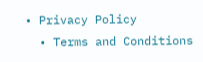• Privacy Policy
  • Terms and Conditions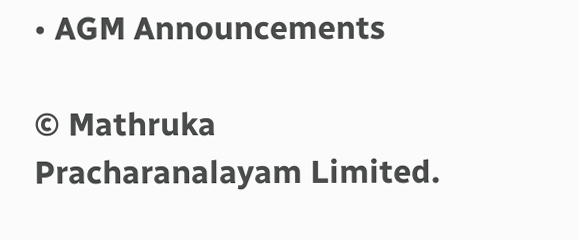• AGM Announcements

© Mathruka Pracharanalayam Limited.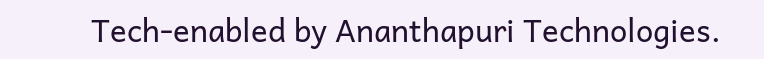Tech-enabled by Ananthapuri Technologies.